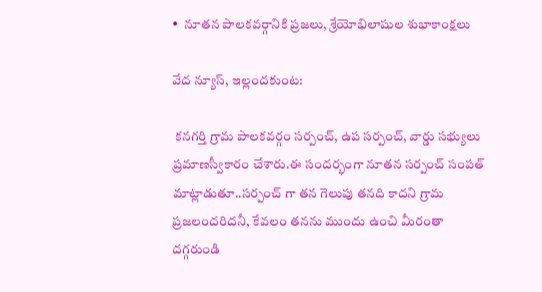•  నూతన పాలకవర్గానికి ప్రజలు, శ్రేయోభిలాషుల శుభాకాంక్షలు

వేద న్యూస్, ఇల్లందకుంట:

 కనగర్తి గ్రామ పాలకవర్గం సర్పంచ్, ఉప సర్పంచ్, వార్డు సభ్యులు ప్రమాణస్వీకారం చేశారు.ఈ సందర్భంగా నూతన సర్పంచ్ సంపత్ మాట్లాడుతూ..సర్పంచ్ గా తన గెలుపు తనది కాదని గ్రామ ప్రజలందరిదనీ, కేవలం తనను ముందు ఉంచి మీరంతా దగ్గరుండి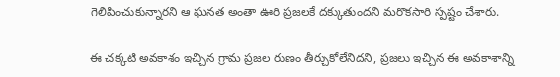గెలిపించుకున్నారని ఆ ఘనత అంతా ఊరి ప్రజలకే దక్కుతుందని మరొకసారి స్పష్టం చేశారు.

ఈ చక్కటి అవకాశం ఇచ్చిన గ్రామ ప్రజల రుణం తీర్చుకోలేనిదని, ప్రజలు ఇచ్చిన ఈ అవకాశాన్ని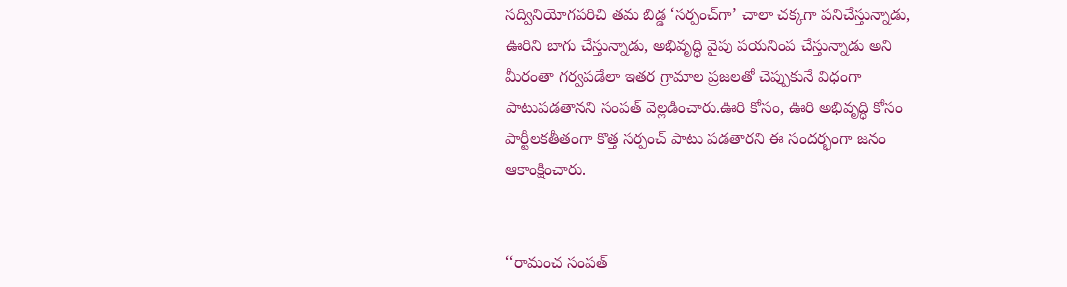సద్వినియోగపరిచి తమ బిడ్డ ‘సర్పంచ్‌గా’ చాలా చక్కగా పనిచేస్తున్నాడు, ఊరిని బాగు చేస్తున్నాడు, అభివృద్ధి వైపు పయనింప చేస్తున్నాడు అని మీరంతా గర్వపడేలా ఇతర గ్రామాల ప్రజలతో చెప్పుకునే విధంగా పాటుపడతానని సంపత్ వెల్లడించారు.ఊరి కోసం, ఊరి అభివృద్ధి కోసం పార్టీలకతీతంగా కొత్త సర్పంచ్ పాటు పడతారని ఈ సందర్భంగా జనం ఆకాంక్షించారు.


‘‘రామంచ సంపత్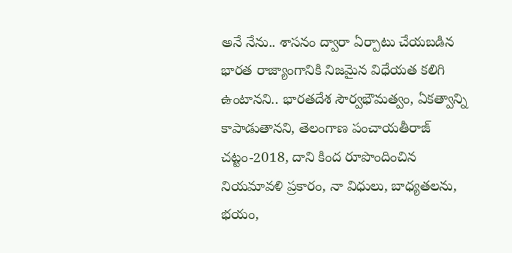అనే నేను.. శాసనం ద్వారా ఏర్పాటు చేయబడిన భారత రాజ్యాంగానికి నిజమైన విధేయత కలిగి ఉంటానని.. భారతదేశ సౌర్వభౌమత్వం, ఏకత్వాన్ని కాపాడుతానని, తెలంగాణ పంచాయతీరాజ్ చట్టం-2018, దాని కింద రూపొందించిన నియమావళి ప్రకారం, నా విధులు, బాధ్యతలను, భయం,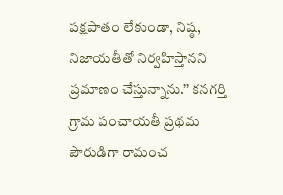పక్షపాతం లేకుండా, నిష్ఠ, నిజాయతీతో నిర్వహిస్తానని ప్రమాణం చేస్తున్నాను.’’ కనగర్తి గ్రామ పంచాయతీ ప్రథమ పౌరుడిగా రామంచ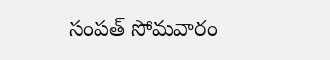సంపత్ సోమవారం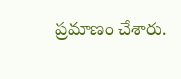ప్రమాణం చేశారు.